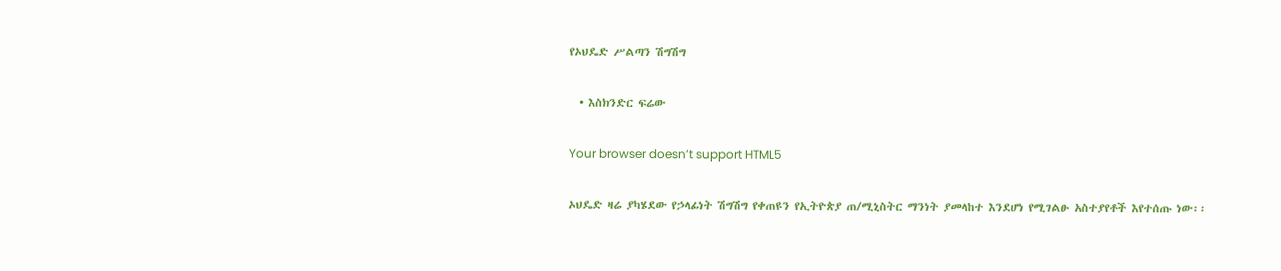የኦህዴድ ሥልጣን ሽግሽግ

  • እስክንድር ፍሬው

Your browser doesn’t support HTML5

ኦህዴድ ዛሬ ያካሄደው የኃላፊነት ሽግሽግ የቀጠዩን የኢትዮጵያ ጠ/ሚኒስትር ማንነት ያመላከተ እንደሆነ የሚገልፁ አስተያየቶች እየተሰጡ ነው፡፡